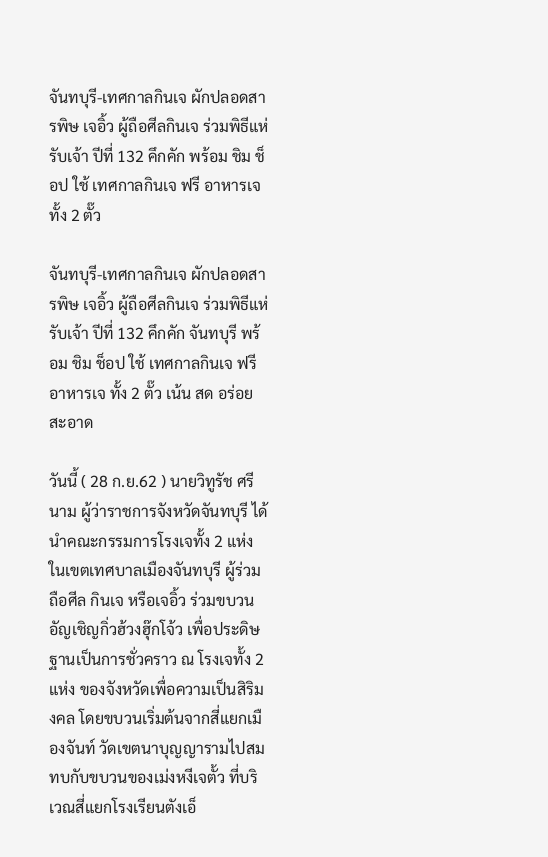จันทบุรี-เทศกาลกินเจ ผักปลอดสารพิษ เจอิ้ว ผู้ถือศีลกินเจ ร่วมพิธีแห่รับเจ้า ปีที่ 132 คึกคัก พร้อม ชิม ช็อป ใช้ เทศกาลกินเจ ฟรี อาหารเจ ทั้ง 2 ตั๊ว

จันทบุรี-เทศกาลกินเจ ผักปลอดสารพิษ เจอิ้ว ผู้ถือศีลกินเจ ร่วมพิธีแห่รับเจ้า ปีที่ 132 คึกคัก จันทบุรี พร้อม ชิม ช็อป ใช้ เทศกาลกินเจ ฟรี อาหารเจ ทั้ง 2 ตั๊ว เน้น สด อร่อย สะอาด

วันนี้ ( 28 ก.ย.62 ) นายวิทูรัช ศรีนาม ผู้ว่าราชการจังหวัดจันทบุรี ได้นำคณะกรรมการโรงเจทั้ง 2 แห่ง ในเขตเทศบาลเมืองจันทบุรี ผู้ร่วมถือศีล กินเจ หรือเจอิ้ว ร่วมขบวนอัญเชิญกิ่วฮ้วงฮุ๊กโจ้ว เพื่อประดิษ ฐานเป็นการชั่วคราว ณ โรงเจทั้ง 2 แห่ง ของจังหวัดเพื่อความเป็นสิริมงคล โดยขบวนเริ่มต้นจากสี่แยกเมืองจันท์ วัดเขตนาบุญญารามไปสมทบกับขบวนของเม่งหงีเจตั้ว ที่บริเวณสี่แยกโรงเรียนตังเอ็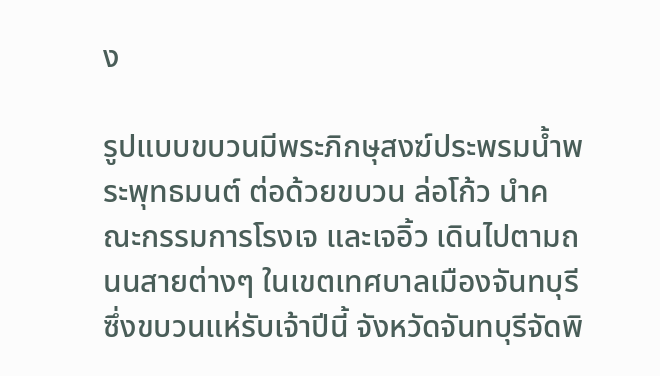ง

รูปแบบขบวนมีพระภิกษุสงฆ์ประพรมน้ำพระพุทธมนต์ ต่อด้วยขบวน ล่อโก้ว นำคณะกรรมการโรงเจ และเจอิ้ว เดินไปตามถนนสายต่างๆ ในเขตเทศบาลเมืองจันทบุรี ซึ่งขบวนแห่รับเจ้าปีนี้ จังหวัดจันทบุรีจัดพิ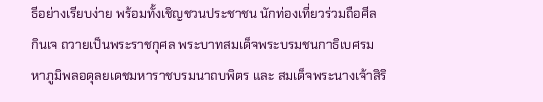ธีอย่างเรียบง่าย พร้อมทั้งเชิญชวนประชาชน นักท่องเที่ยวร่วมถือศีล กินเจ ถวายเป็นพระราชกุศล พระบาทสมเด็จพระบรมชนกาธิเบศรมหาภูมิพลอดุลยเดชมหาราชบรมนาถบพิตร และ สมเด็จพระนางเจ้าสิริ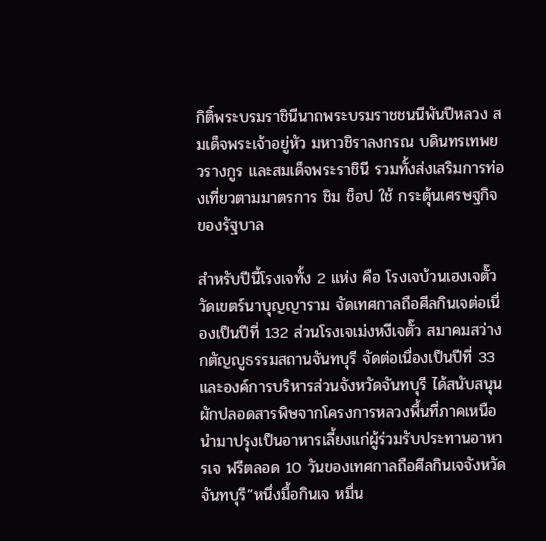กิติ์พระบรมราชินีนาถพระบรมราชชนนีพันปีหลวง สมเด็จพระเจ้าอยู่หัว มหาวชิราลงกรณ บดินทรเทพยวรางกูร และสมเด็จพระราชินี รวมทั้งส่งเสริมการท่องเที่ยวตามมาตรการ ชิม ช็อป ใช้ กระตุ้นเศรษฐกิจของรัฐบาล

สำหรับปีนี้โรงเจทั้ง 2 แห่ง คือ โรงเจบ้วนเฮงเจตั๊ว วัดเขตร์นาบุญญาราม จัดเทศกาลถือศีลกินเจต่อเนื่องเป็นปีที่ 132 ส่วนโรงเจเม่งหงีเจตั๊ว สมาคมสว่างกตัญญูธรรมสถานจันทบุรี จัดต่อเนื่องเป็นปีที่ 33 และองค์การบริหารส่วนจังหวัดจันทบุรี ได้สนับสนุนผักปลอดสารพิษจากโครงการหลวงพื้นที่ภาคเหนือนำมาปรุงเป็นอาหารเลี้ยงแก่ผู้ร่วมรับประทานอาหารเจ ฟรีตลอด 10 วันของเทศกาลถือศีลกินเจจังหวัดจันทบุรี”หนึ่งมื้อกินเจ หมื่น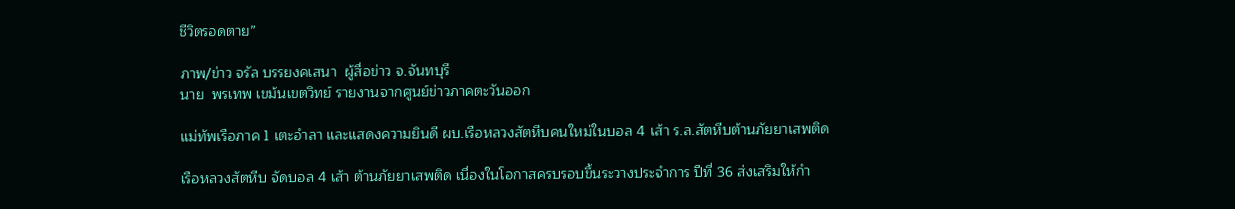ชีวิตรอดตาย”

ภาพ/ข่าว จรัล บรรยงคเสนา  ผู้สื่อข่าว จ.จันทบุรี
นาย  พรเทพ เขม้นเขตวิทย์ รายงานจากศูนย์ข่าวภาคตะวันออก

แม่ทัพเรือภาค 1 เตะอำลา และแสดงความยินดี ผบ.เรือหลวงสัตหีบคนใหม่ในบอล 4 เส้า ร.ล.สัตหีบต้านภัยยาเสพติด

เรือหลวงสัตหีบ จัดบอล 4 เส้า ต้านภัยยาเสพติด เนื่องในโอกาสครบรอบขึ้นระวางประจำการ ปีที่ 36 ส่งเสริมให้กำ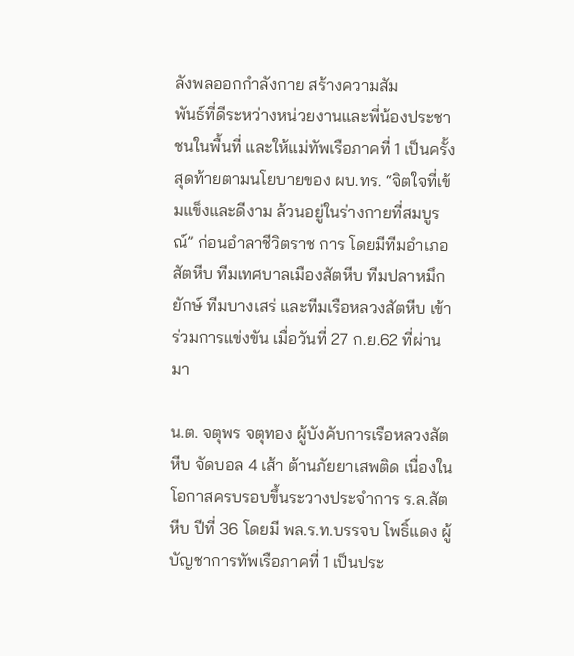ลังพลออกกำลังกาย สร้างความสัม
พันธ์ที่ดีระหว่างหน่วยงานและพี่น้องประชาชนในพื้นที่ และให้แม่ทัพเรือภาคที่ 1 เป็นครั้งสุดท้ายตามนโยบายของ ผบ.ทร. “จิตใจที่เข้มแข็งและดีงาม ล้วนอยู่ในร่างกายที่สมบูรณ์” ก่อนอำลาชีวิตราช การ โดยมีทีมอำเภอสัตหีบ ทีมเทศบาลเมืองสัตหีบ ทีมปลาหมึกยักษ์ ทีมบางเสร่ และทีมเรือหลวงสัตหีบ เข้าร่วมการแข่งขัน เมื่อวันที่ 27 ก.ย.62 ที่ผ่านมา

น.ต. จตุพร จตุทอง ผู้บังคับการเรือหลวงสัตหีบ จัดบอล 4 เส้า ต้านภัยยาเสพติด เนื่องในโอกาสครบรอบขึ้นระวางประจำการ ร.ล.สัตหีบ ปีที่ 36 โดยมี พล.ร.ท.บรรจบ โพธิ์แดง ผู้บัญชาการทัพเรือภาคที่ 1 เป็นประ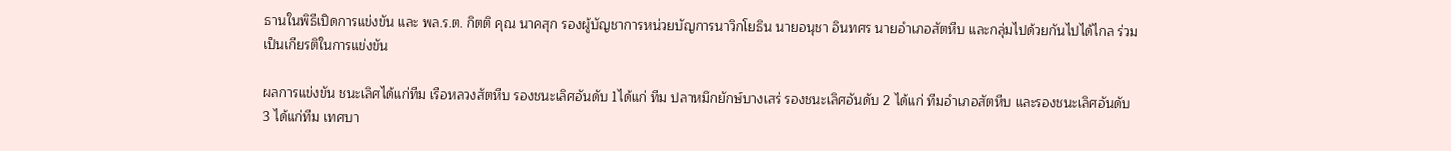ธานในพิธีเปิดการแข่งขัน และ พล.ร.ต. กิตติ คุณ นาคสุก รองผู้บัญชาการหน่วยบัญการนาวิกโยธิน นายอนุชา อินทศร นายอำเภอสัตหีบ และกลุ่มไปด้วยกันไปได้ไกล ร่วมเป็นเกียรติในการแข่งขัน

ผลการแข่งขัน ชนะเลิศได้แก่ทีม เรือหลวงสัตหีบ รองชนะเลิศอันดับ 1ได้แก่ ทีม ปลาหมึกยักษ์บางเสร่ รองชนะเลิศอันดับ 2 ได้แก่ ทีมอำเภอสัตหีบ และรองชนะเลิศอันดับ 3 ได้แก่ทีม เทศบา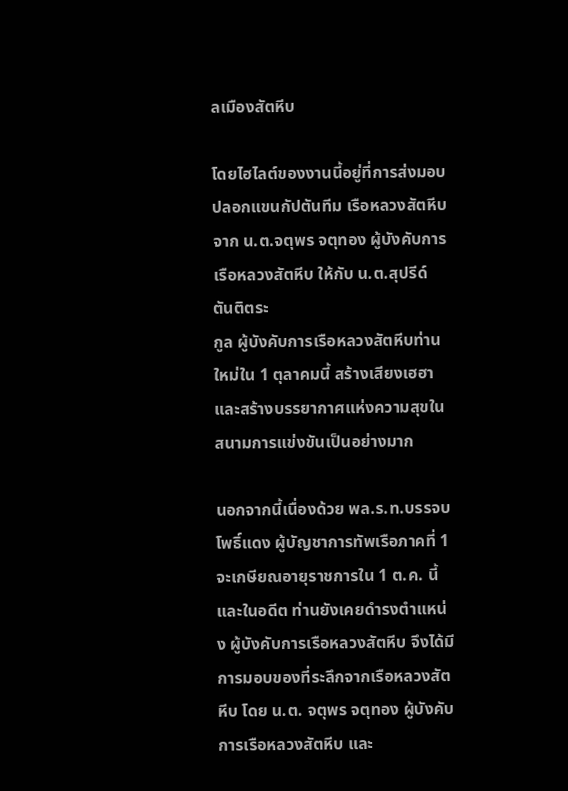ลเมืองสัตหีบ

โดยไฮไลต์ของงานนี้อยู่ที่การส่งมอบปลอกแขนกัปตันทีม เรือหลวงสัตหีบจาก น.ต.จตุพร จตุทอง ผู้บังคับการเรือหลวงสัตหีบ ให้กับ น.ต.สุปรีด์ ตันติตระ
กูล ผู้บังคับการเรือหลวงสัตหีบท่านใหม่ใน 1 ตุลาคมนี้ สร้างเสียงเฮฮาและสร้างบรรยากาศแห่งความสุขในสนามการแข่งขันเป็นอย่างมาก

นอกจากนี้เนื่องด้วย พล.ร.ท.บรรจบ โพธิ์แดง ผู้บัญชาการทัพเรือภาคที่ 1 จะเกษียณอายุราชการใน 1 ต.ค. นี้ และในอดีต ท่านยังเคยดำรงตำแหน่ง ผู้บังคับการเรือหลวงสัตหีบ จึงได้มีการมอบของที่ระลึกจากเรือหลวงสัตหีบ โดย น.ต. จตุพร จตุทอง ผู้บังคับการเรือหลวงสัตหีบ และ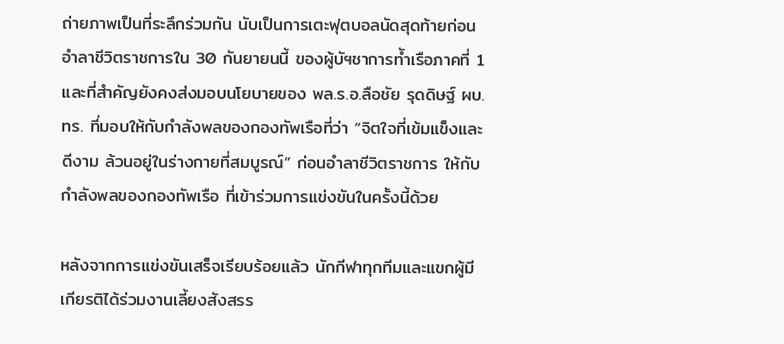ถ่ายภาพเป็นที่ระลึกร่วมกัน นับเป็นการเตะฟุตบอลนัดสุดท้ายก่อนอำลาชีวิตราชการใน 30 กันยายนนี้ ของผู้บัฯชาการทัำเรือภาคที่ 1 และที่สำคัญยังคงส่งมอบนโยบายของ พล.ร.อ.ลือชัย รุดดิษฐ์ ผบ.ทร. ที่มอบให้กับกำลังพลของกองทัพเรือที่ว่า “จิตใจที่เข้มแข็งและดีงาม ล้วนอยู่ในร่างกายที่สมบูรณ์” ก่อนอำลาชีวิตราชการ ให้กับกำลังพลของกองทัพเรือ ที่เข้าร่วมการแข่งขันในครั้งนี้ด้วย

หลังจากการแข่งขันเสร็จเรียบร้อยแล้ว นักกีฬาทุกทีมและแขกผู้มีเกียรติได้ร่วมงานเลี้ยงสังสรร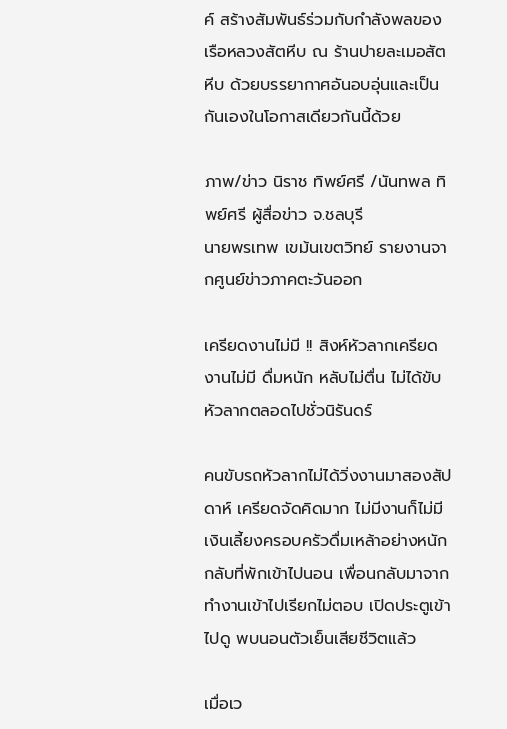ค์ สร้างสัมพันธ์ร่วมกับกำลังพลของเรือหลวงสัตหีบ ณ ร้านปายละเมอสัตหีบ ด้วยบรรยากาศอันอบอุ่นและเป็นกันเองในโอกาสเดียวกันนี้ด้วย

ภาพ/ข่าว นิราช ทิพย์ศรี /นันทพล ทิพย์ศรี ผู้สื่อข่าว จ.ชลบุรี
นายพรเทพ เขม้นเขตวิทย์ รายงานจากศูนย์ข่าวภาคตะวันออก

เครียดงานไม่มี !! สิงห์หัวลากเครียดงานไม่มี ดื่มหนัก หลับไม่ตื่น ไม่ได้ขับหัวลากตลอดไปชั่วนิรันดร์

คนขับรถหัวลากไม่ได้วิ่งงานมาสองสัปดาห์ เครียดจัดคิดมาก ไม่มีงานก็ไม่มีเงินเลี้ยงครอบครัวดื่มเหล้าอย่างหนัก กลับที่พักเข้าไปนอน เพื่อนกลับมาจากทำงานเข้าไปเรียกไม่ตอบ เปิดประตูเข้าไปดู พบนอนตัวเย็นเสียชีวิตแล้ว

เมื่อเว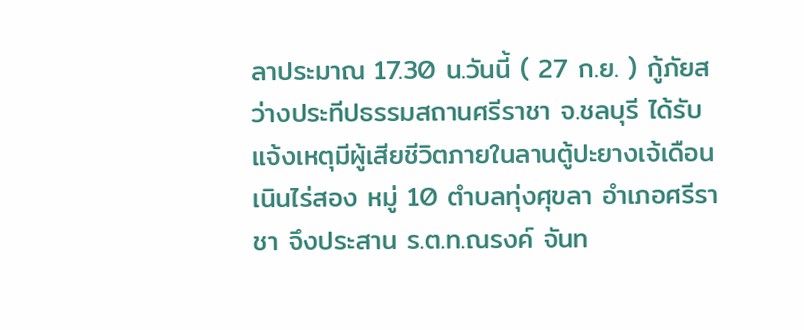ลาประมาณ 17.30 น.วันนี้ ( 27 ก.ย. ) กู้ภัยสว่างประทีปธรรมสถานศรีราชา จ.ชลบุรี ได้รับแจ้งเหตุมีผู้เสียชีวิตภายในลานตู้ปะยางเจ้เดือน เนินไร่สอง หมู่ 10 ตำบลทุ่งศุขลา อำเภอศรีราชา จึงประสาน ร.ต.ท.ณรงค์ จันท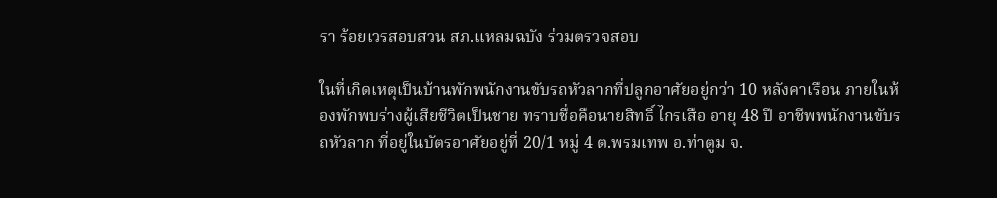รา ร้อยเวรสอบสวน สภ.แหลมฉบัง ร่วมตรวจสอบ

ในที่เกิดเหตุเป็นบ้านพักพนักงานขับรถหัวลากที่ปลูกอาศัยอยู่กว่า 10 หลังคาเรือน ภายในห้องพักพบร่างผู้เสียชีวิตเป็นชาย ทราบชื่อคือนายสิทธิ์ ไกรเสือ อายุ 48 ปี อาชีพพนักงานขับรถหัวลาก ที่อยู่ในบัตรอาศัยอยู่ที่ 20/1 หมู่ 4 ต.พรมเทพ อ.ท่าตูม จ.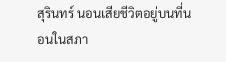สุรินทร์ นอนเสียชีวิตอยู่บนที่นอนในสภา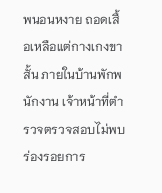พนอนหงาย ถอดเสื้อเหลือแต่กางเกงขาสั้น ภายในบ้านพักพนักงาน เจ้าหน้าที่ตำรวจตรวจสอบไม่พบร่องรอยการ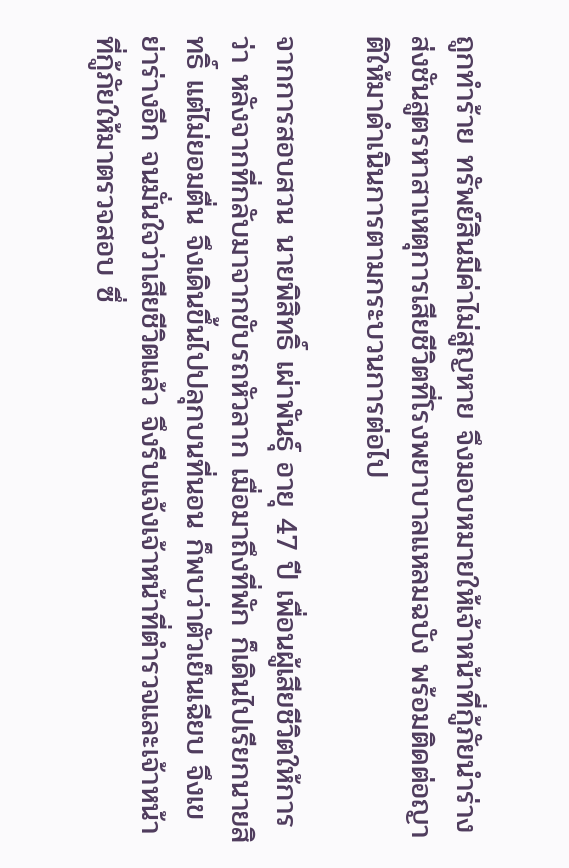ถูกทำร้าย ทรัพย์สินมีค่าไม่สูญหาย จึงมอบหมายให้เจ้าหน้าที่กู้ภัยนำร่างส่งชันสูตรหาสาเหตุการเสียชีวิตที่โรงพยาบาลแหลมฉบัง พร้อมติดต่อญาติให้มาดำเนินการตามกระบวนการต่อไป

จากการสอบสวน นายพิสิทธิ์ เผ่าพันธุ์ อายุ 47 ปี เพื่อนผู้เสียชีวิตให้การว่า หลังจากที่กลับมาจากขับรถหัวลาก เมื่อมาถึงที่พัก ก็เดินไปเรียกนายสิทธิ์ แต่ไม่ยอมตื่น จึงเดินขึ้นไปปลุกบนที่นอน ก็พบว่าตัวเย็นเฉียบ จึงเขย่าร่างอีก จนมั่นใจว่าเสียชีวิตแล้ว จึงรีบแจ้งเจ้าหน้าที่ตำรวจและเจ้าหน้าที่กู้ภัยให้มาตรวจสอบ ซึ่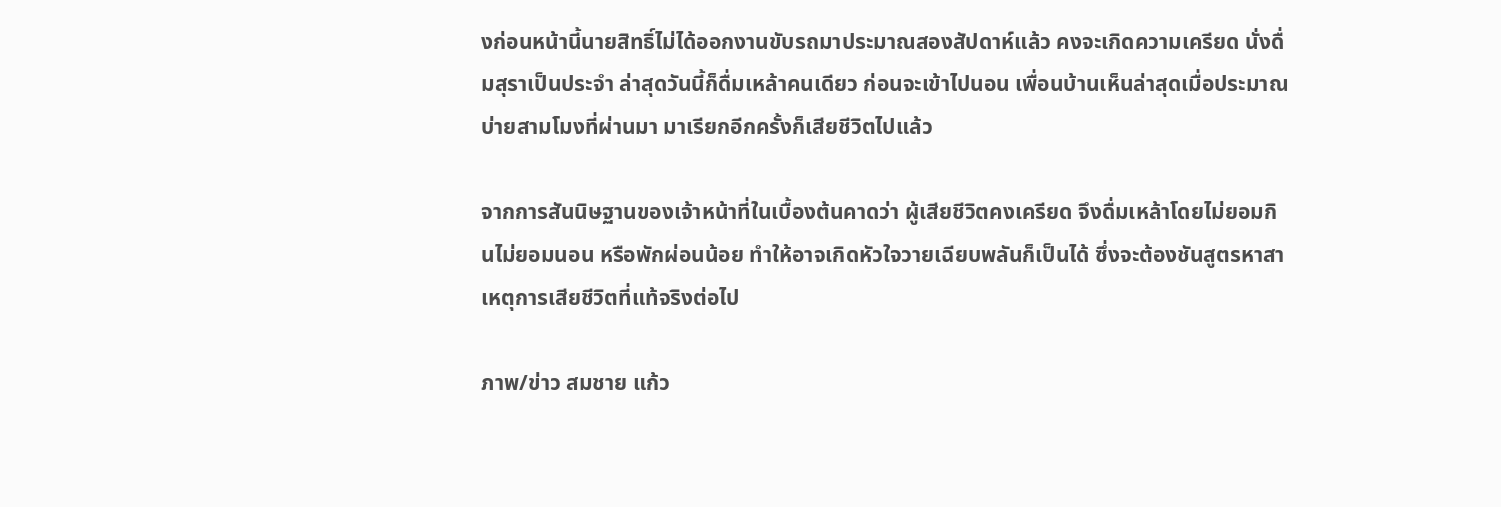งก่อนหน้านี้นายสิทธิ์ไม่ได้ออกงานขับรถมาประมาณสองสัปดาห์แล้ว คงจะเกิดความเครียด นั่งดื่มสุราเป็นประจำ ล่าสุดวันนี้ก็ดื่มเหล้าคนเดียว ก่อนจะเข้าไปนอน เพื่อนบ้านเห็นล่าสุดเมื่อประมาณบ่ายสามโมงที่ผ่านมา มาเรียกอีกครั้งก็เสียชีวิตไปแล้ว

จากการสันนิษฐานของเจ้าหน้าที่ในเบื้องต้นคาดว่า ผู้เสียชีวิตคงเครียด จึงดื่มเหล้าโดยไม่ยอมกินไม่ยอมนอน หรือพักผ่อนน้อย ทำให้อาจเกิดหัวใจวายเฉียบพลันก็เป็นได้ ซึ่งจะต้องชันสูตรหาสาเหตุการเสียชีวิตที่แท้จริงต่อไป

ภาพ/ข่าว สมชาย แก้ว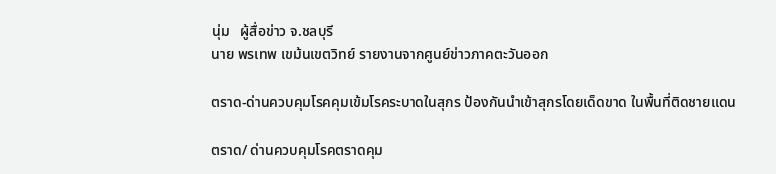นุ่ม   ผู้สื่อข่าว จ.ชลบุรี
นาย พรเทพ เขม้นเขตวิทย์ รายงานจากศูนย์ข่าวภาคตะวันออก

ตราด-ด่านควบคุมโรคคุมเข้มโรคระบาดในสุกร ป้องกันนำเข้าสุกรโดยเด็ดขาด ในพื้นที่ติดชายแดน

ตราด/ ด่านควบคุมโรคตราดคุม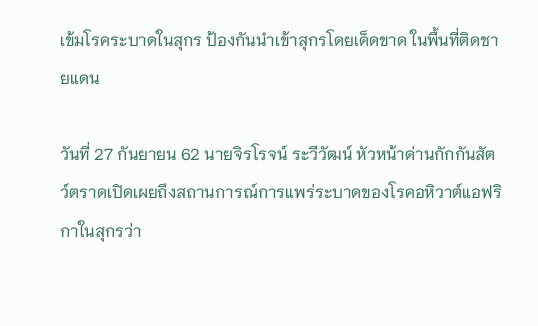เข้มโรคระบาดในสุกร ป้องกันนำเข้าสุกรโดยเด็ดขาด ในพื้นที่ติดชายแดน

วันที่ 27 กันยายน 62 นายจิรโรจน์ ระวีวัฒน์ หัวหน้าด่านกักกันสัตว์ตราดเปิดเผยถึงสถานการณ์การแพร่ระบาดของโรคอหิวาต์แอฟริกาในสุกรว่า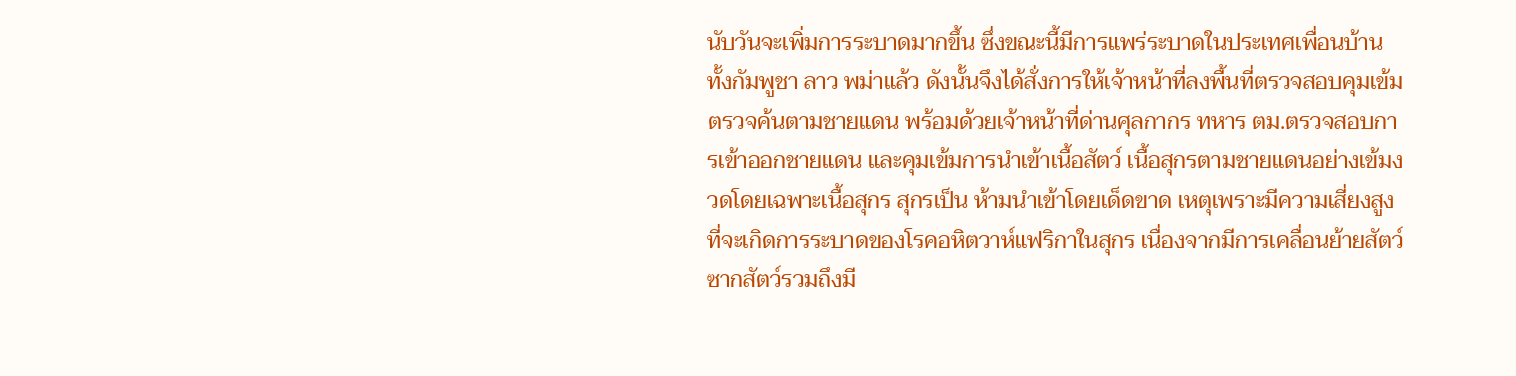นับวันจะเพิ่มการระบาดมากขึ้น ซึ่งขณะนี้มีการแพร่ระบาดในประเทศเพื่อนบ้าน ทั้งกัมพูชา ลาว พม่าแล้ว ดังนั้นจึงได้สั่งการให้เจ้าหน้าที่ลงพื้นที่ตรวจสอบคุมเข้มตรวจค้นตามชายแดน พร้อมด้วยเจ้าหน้าที่ด่านศุลกากร ทหาร ตม.ตรวจสอบการเข้าออกชายแดน และคุมเข้มการนําเข้าเนื้อสัตว์ เนื้อสุกรตามชายแดนอย่างเข้มงวดโดยเฉพาะเนื้อสุกร สุกรเป็น ห้ามนำเข้าโดยเด็ดขาด เหตุเพราะมีความเสี่ยงสูงที่จะเกิดการระบาดของโรคอหิตวาห์แฟริกาในสุกร เนื่องจากมีการเคลื่อนย้ายสัตว์ ซากสัตว์รวมถึงมี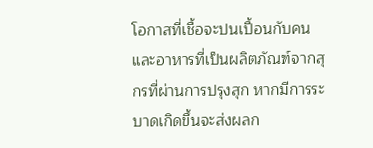โอกาสที่เชื้อจะปนเปื้อนกับคนและอาหารที่เป็นผลิตภัณฑ์จากสุกรที่ผ่านการปรุงสุก หากมีการระบาดเกิดขึ้นจะส่งผลก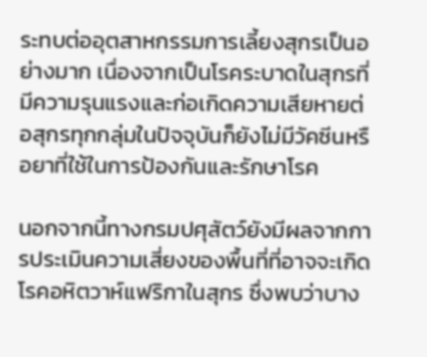ระทบต่ออุตสาหกรรมการเลี้ยงสุกรเป็นอย่างมาก เนื่องจากเป็นโรคระบาดในสุกรที่มีความรุนแรงและก่อเกิดความเสียหายต่อสุกรทุกกลุ่มในปัจจุบันก็ยังไม่มีวัคซีนหรือยาที่ใช้ในการป้องกันและรักษาโรค

นอกจากนี้ทางกรมปศุสัตว์ยังมีผลจากการประเมินความเสี่ยงของพื้นที่ที่อาจจะเกิดโรคอหิตวาห์แฟริกาในสุกร ซื่งพบว่าบาง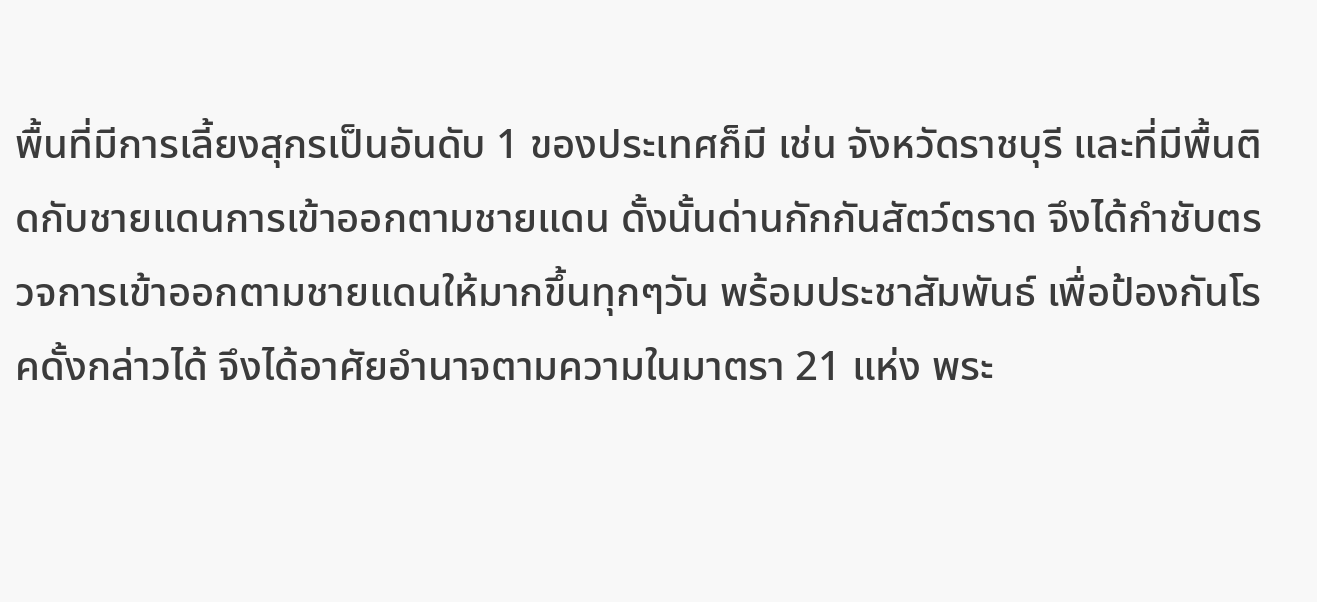พื้นที่มีการเลี้ยงสุกรเป็นอันดับ 1 ของประเทศก็มี เช่น จังหวัดราชบุรี และที่มีพื้นติดกับชายแดนการเข้าออกตามชายแดน ดั้งนั้นด่านกักกันสัตว์ตราด จึงได้กําชับตรวจการเข้าออกตามชายแดนให้มากขึ้นทุกๆวัน พร้อมประชาสัมพันธ์ เพื่อป้องกันโรคดั้งกล่าวได้ จึงได้อาศัยอํานาจตามความในมาตรา 21 แห่ง พระ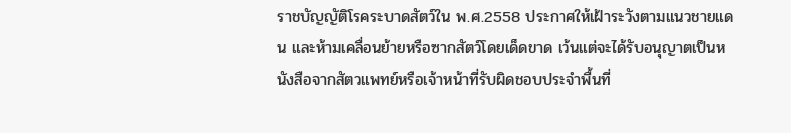ราชบัญญัติโรคระบาดสัตว์ใน พ.ศ.2558 ประกาศให้เฝ้าระวังตามแนวชายแดน และห้ามเคลื่อนย้ายหรือซากสัตว์โดยเด็ดขาด เว้นแต่จะได้รับอนุญาตเป็นหนังสือจากสัตวแพทย์หรือเจ้าหน้าที่รับผิดชอบประจําพื้นที่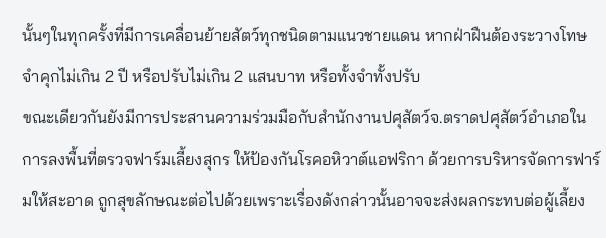นั้นๆในทุกครั้งที่มีการเคลื่อนย้ายสัตว์ทุกชนิดตามแนวชายแดน หากฝ่าฝืนต้องระวางโทษจําคุกไม่เกิน 2 ปี หรือปรับไม่เกิน 2 แสนบาท หรือทั้งจําทั้งปรับ
ขณะเดียวกันยังมีการประสานความร่วมมือกับสำนักงานปศุสัตว์จ.ตราดปศุสัตว์อำเภอในการลงพื้นที่ตรวจฟาร์มเลี้ยงสุกร ให้ป้องกันโรคอหิวาต์แอฟริกา ด้วยการบริหารจัดการฟาร์มให้สะอาด ถูกสุขลักษณะต่อไปด้วยเพราะเรื่องดังกล่าวนั้นอาจจะส่งผลกระทบต่อผู้เลี้ยง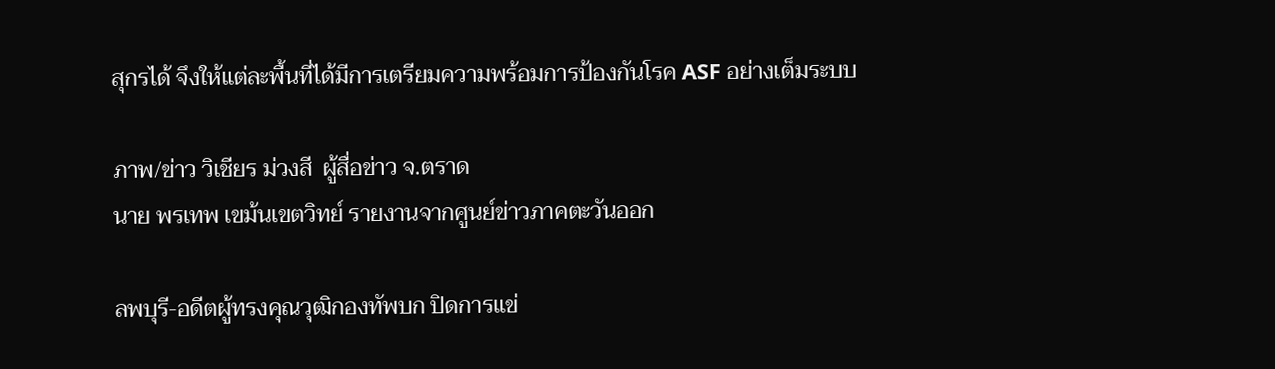สุกรได้ จึงให้แต่ละพื้นที่ได้มีการเตรียมความพร้อมการป้องกันโรค ASF อย่างเต็มระบบ

ภาพ/ข่าว วิเชียร ม่วงสี  ผู้สื่อข่าว จ.ตราด
นาย พรเทพ เขม้นเขตวิทย์ รายงานจากศูนย์ข่าวภาคตะวันออก

ลพบุรี-อดีตผู้ทรงคุณวุฒิกองทัพบก ปิดการแข่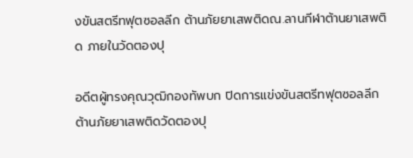งขันสตรีทฟุตซอลลีก ต้านภัยยาเสพติดณ.ลานกีฬาต้านยาเสพติด ภายในวัดตองปุ

อดีตผู้ทรงคุณวุฒิกองทัพบก ปิดการแข่งขันสตรีทฟุตซอลลีก ต้านภัยยาเสพติดวัดตองปุ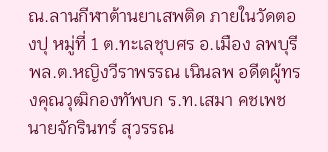ณ.ลานกีฬาต้านยาเสพติด ภายในวัดตองปุ หมู่ที่ 1 ต.ทะเลชุบศร อ.เมือง ลพบุรี พล.ต.หญิงวีราพรรณ เนินลพ อดีตผู้ทรงคุณวุฒิกองทัพบก ร.ท.เสมา คชเพช นายจักรินทร์ สุวรรณ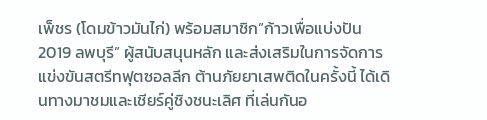เพ็ชร (โดมข้าวมันไก่) พร้อมสมาชิก”ก้าวเพื่อแบ่งปัน 2019 ลพบุรี” ผู้สนับสนุนหลัก และส่งเสริมในการจัดการแข่งขันสตรีทฟุตซอลลีก ต้านภัยยาเสพติดในครั้งนี้ ได้เดินทางมาชมและเชียร์คู่ชิงชนะเลิศ ที่เล่นกันอ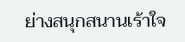ย่างสนุกสนานเร้าใจ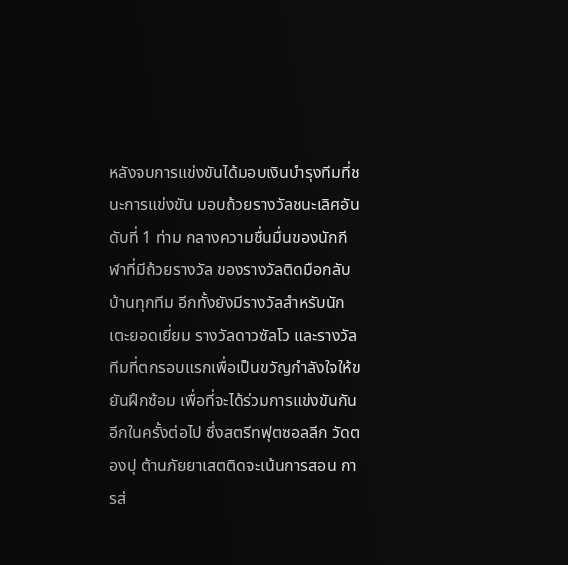หลังจบการแข่งขันได้มอบเงินบำรุงทีมที่ชนะการแข่งขัน มอบถ้วยรางวัลชนะเลิศอันดับที่ 1 ท่าม กลางความชื่นมื่นของนักกีฬาที่มีถ้วยรางวัล ของรางวัลติดมือกลับบ้านทุกทีม อีกทั้งยังมีรางวัลสำหรับนักเตะยอดเยี่ยม รางวัลดาวซัลโว และรางวัลทีมที่ตกรอบแรกเพื่อเป็นขวัญกำลังใจให้ขยันฝึกซ้อม เพื่อที่จะได้ร่วมการแข่งขันกันอีกในครั้งต่อไป ซึ่งสตรีทฟุตซอลลีก วัดตองปุ ต้านภัยยาเสตติดจะเน้นการสอน การส่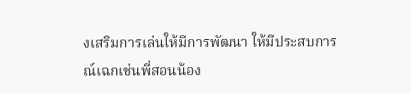งเสริมการเล่นให้มีการพัฒนา ให้มีประสบการณ์เฉกเช่นพี่สอนน้อง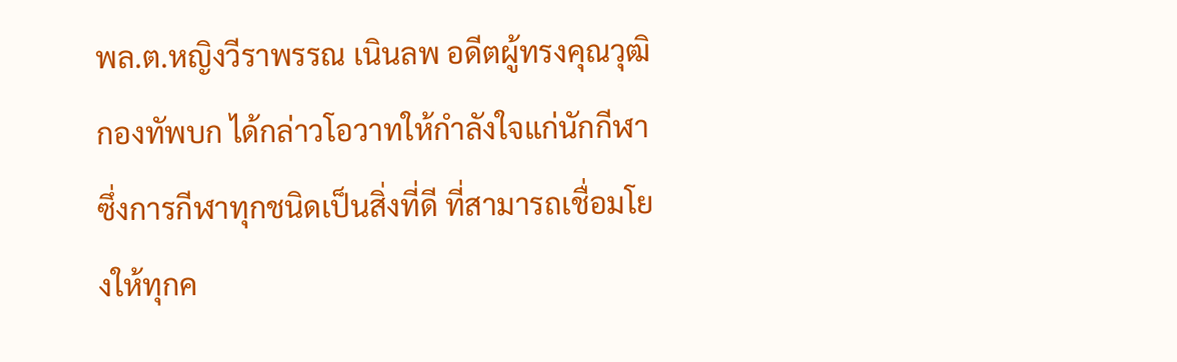พล.ต.หญิงวีราพรรณ เนินลพ อดีตผู้ทรงคุณวุฒิกองทัพบก ได้กล่าวโอวาทให้กำลังใจแก่นักกีฬา ซึ่งการกีฬาทุกชนิดเป็นสิ่งที่ดี ที่สามารถเชื่อมโยงให้ทุกค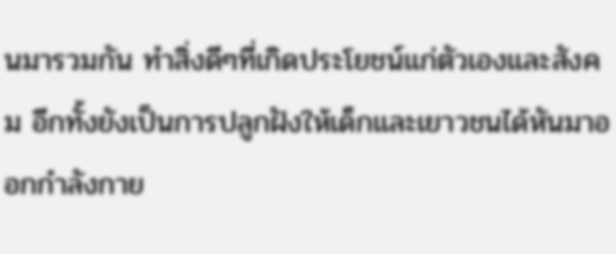นมารวมกัน ทำสิ่งดีๆที่เกิดประโยชน์แก่ตัวเองและสังคม อีกทั้งยังเป็นการปลูกฝังให้เด็กและเยาวชนได้หันมาออกกำลังกาย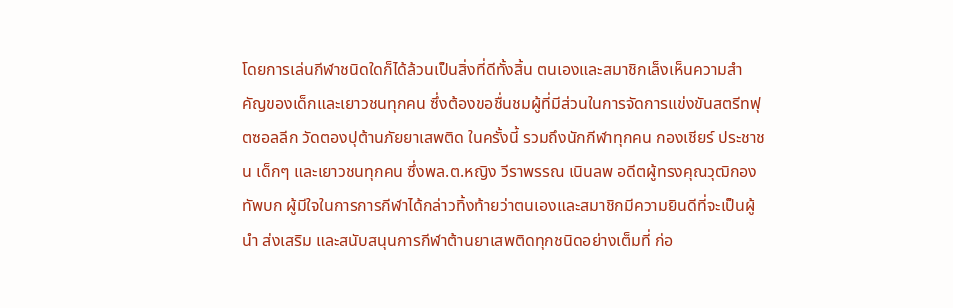โดยการเล่นกีฬาชนิดใดก็ได้ล้วนเป็นสิ่งที่ดีทั้งสิ้น ตนเองและสมาชิกเล็งเห็นความสำคัญของเด็กและเยาวชนทุกคน ซึ่งต้องขอชื่นชมผู้ที่มีส่วนในการจัดการแข่งขันสตรีทฟุตซอลลีก วัดตองปุต้านภัยยาเสพติด ในครั้งนี้ รวมถึงนักกีฬาทุกคน กองเชียร์ ประชาชน เด็กๆ และเยาวชนทุกคน ซึ่งพล.ต.หญิง วีราพรรณ เนินลพ อดีตผู้ทรงคุณวุฒิกองทัพบก ผู้มีใจในการการกีฬาได้กล่าวทิ้งท้ายว่าตนเองและสมาชิกมีความยินดีที่จะเป็นผู้นำ ส่งเสริม และสนับสนุนการกีฬาต้านยาเสพติดทุกชนิดอย่างเต็มที่ ก่อ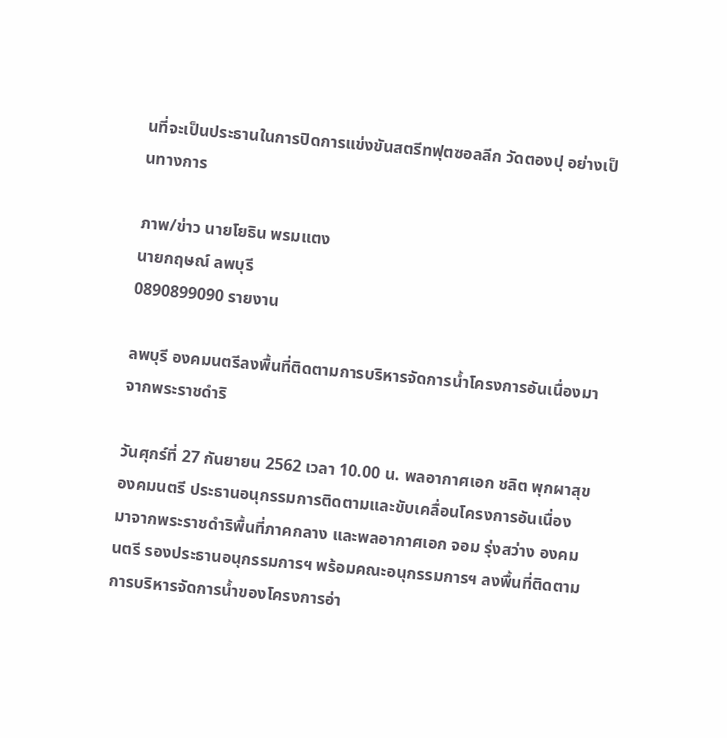นที่จะเป็นประธานในการปิดการแข่งขันสตรีทฟุตซอลลีก วัดตองปุ อย่างเป็นทางการ

ภาพ/ข่าว นายโยธิน พรมแตง
นายกฤษณ์ ลพบุรี
0890899090 รายงาน

ลพบุรี องคมนตรีลงพื้นที่ติดตามการบริหารจัดการน้ำโครงการอันเนื่องมาจากพระราชดำริ

วันศุกร์ที่ 27 กันยายน 2562 เวลา 10.00 น. พลอากาศเอก ชลิต พุกผาสุข องคมนตรี ประธานอนุกรรมการติดตามและขับเคลื่อนโครงการอันเนื่องมาจากพระราชดำริพื้นที่ภาคกลาง และพลอากาศเอก จอม รุ่งสว่าง องคมนตรี รองประธานอนุกรรมการฯ พร้อมคณะอนุกรรมการฯ ลงพื้นที่ติดตามการบริหารจัดการน้ำของโครงการอ่า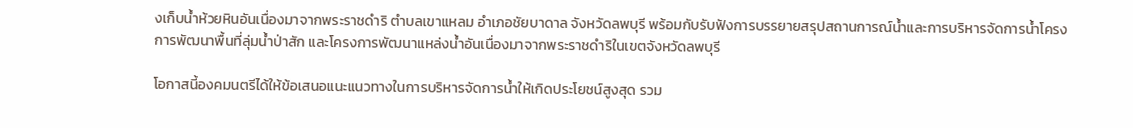งเก็บน้ำห้วยหินอันเนื่องมาจากพระราชดำริ ตำบลเขาแหลม อำเภอชัยบาดาล จังหวัดลพบุรี พร้อมกับรับฟังการบรรยายสรุปสถานการณ์น้ำและการบริหารจัดการน้ำโครงการพัฒนาพื้นที่ลุ่มน้ำป่าสัก และโครงการพัฒนาแหล่งน้ำอันเนื่องมาจากพระราชดำริในเขตจังหวัดลพบุรี

โอกาสนี้องคมนตรีได้ให้ข้อเสนอแนะแนวทางในการบริหารจัดการน้ำให้เกิดประโยชน์สูงสุด รวม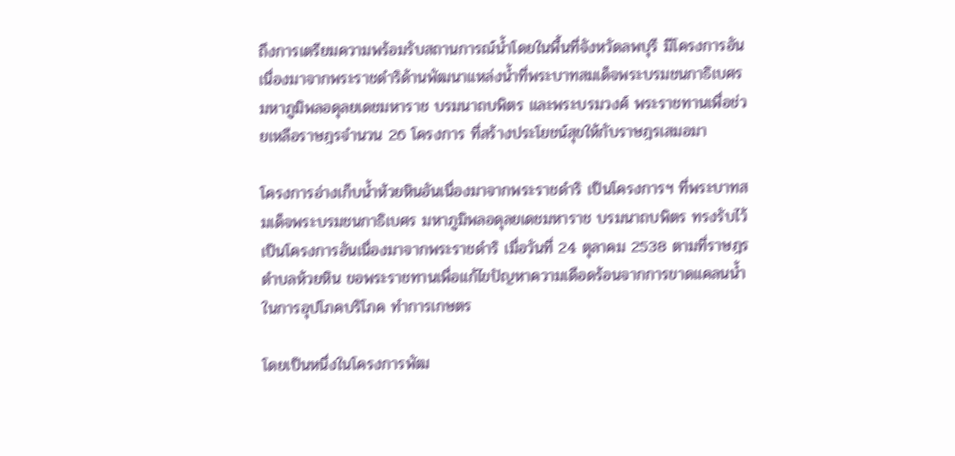ถึงการเตรียมความพร้อมรับสถานการณ์น้ำโดยในพื้นที่จังหวัดลพบุรี มีโครงการอันเนื่องมาจากพระราชดำริด้านพัฒนาแหล่งน้ำที่พระบาทสมเด็จพระบรมชนกาธิเบศร มหาภูมิพลอดุลยเดชมหาราช บรมนาถบพิตร และพระบรมวงศ์ พระราชทานเพื่อช่วยเหลือราษฎรจำนวน 26 โครงการ ที่สร้างประโยชน์สุขให้กับราษฎรเสมอมา

โครงการอ่างเก็บน้ำห้วยหินอันเนื่องมาจากพระราชดำริ เป็นโครงการฯ ที่พระบาทสมเด็จพระบรมชนกาธิเบศร มหาภูมิพลอดุลยเดชมหาราช บรมนาถบพิตร ทรงรับไว้เป็นโครงการอันเนื่องมาจากพระราชดำริ เมื่อวันที่ 24 ตุลาคม 2538 ตามที่ราษฎรตำบลห้วยหิน ขอพระราชทานเพื่อแก้ไขปัญหาความเดือดร้อนจากการขาดแคลนน้ำในการอุปโภคบริโภค ทำการเกษตร

โดยเป็นหนึ่งในโครงการพัฒ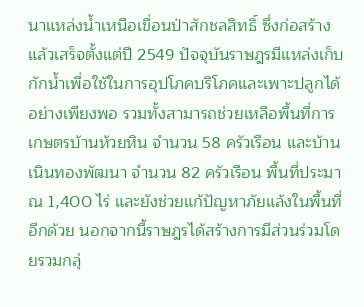นาแหล่งน้ำเหนือเขื่อนป่าสักชลสิทธิ์ ซึ่งก่อสร้างแล้วเสร็จตั้งแต่ปี 2549 ปัจจุบันราษฎรมีแหล่งเก็บกักน้ำเพื่อใช้ในการอุปโภคบริโภคและเพาะปลูกได้อย่างเพียงพอ รวมทั้งสามารถช่วยเหลือพื้นที่การเกษตรบ้านห้วยหิน จำนวน 58 ครัวเรือน และบ้านเนินทองพัฒนา จำนวน 82 ครัวเรือน พื้นที่ประมาณ 1,400 ไร่ และยังช่วยแก้ปัญหาภัยแล้งในพื้นที่อีกด้วย นอกจากนี้ราษฎรได้สร้างการมีส่วนร่วมโดยรวมกลุ่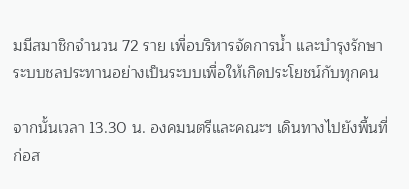มมีสมาชิกจำนวน 72 ราย เพื่อบริหารจัดการน้ำ และบำรุงรักษาระบบชลประทานอย่างเป็นระบบเพื่อให้เกิดประโยชน์กับทุกคน

จากนั้นเวลา 13.30 น. องคมนตรีและคณะฯ เดินทางไปยังพื้นที่ก่อส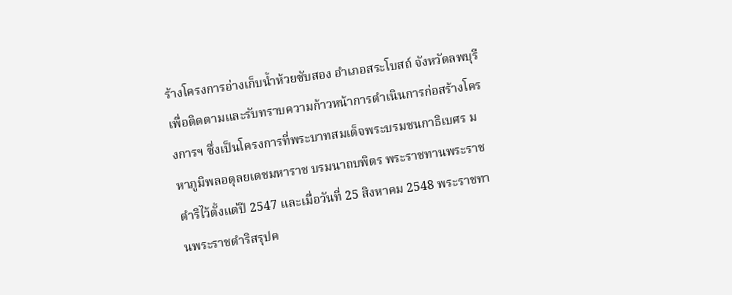ร้างโครงการอ่างเก็บน้ำห้วยซับสอง อำเภอสระโบสถ์ จังหวัดลพบุรี เพื่อติดตามและรับทราบความก้าวหน้าการดำเนินการก่อสร้างโครงการฯ ซึ่งเป็นโครงการที่พระบาทสมเด็จพระบรมชนกาธิเบศร มหาภูมิพลอดุลยเดชมหาราช บรมนาถบพิตร พระราชทานพระราชดำริไว้ตั้งแต่ปี 2547 และเมื่อวันที่ 25 สิงหาคม 2548 พระราชทานพระราชดำริสรุปค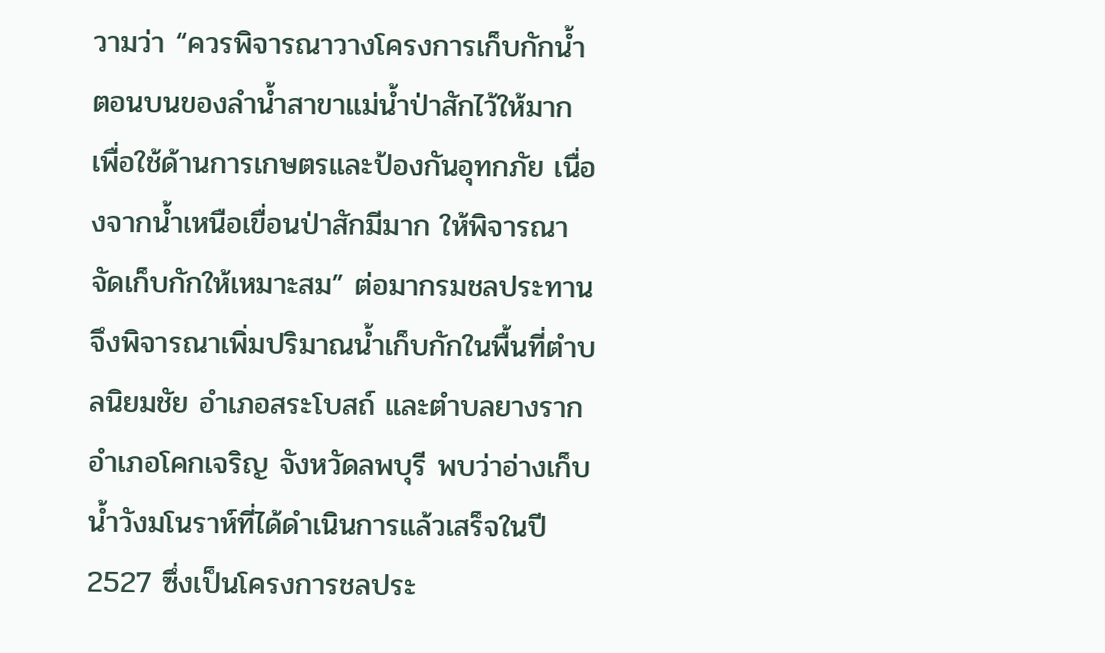วามว่า “ควรพิจารณาวางโครงการเก็บกักน้ำตอนบนของลำน้ำสาขาแม่น้ำป่าสักไว้ให้มาก เพื่อใช้ด้านการเกษตรและป้องกันอุทกภัย เนื่องจากน้ำเหนือเขื่อนป่าสักมีมาก ให้พิจารณาจัดเก็บกักให้เหมาะสม” ต่อมากรมชลประทาน จึงพิจารณาเพิ่มปริมาณน้ำเก็บกักในพื้นที่ตำบลนิยมชัย อำเภอสระโบสถ์ และตำบลยางราก อำเภอโคกเจริญ จังหวัดลพบุรี พบว่าอ่างเก็บน้ำวังมโนราห์ที่ได้ดำเนินการแล้วเสร็จในปี 2527 ซึ่งเป็นโครงการชลประ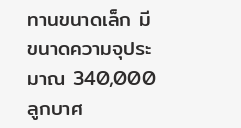ทานขนาดเล็ก มีขนาดความจุประมาณ 340,000 ลูกบาศ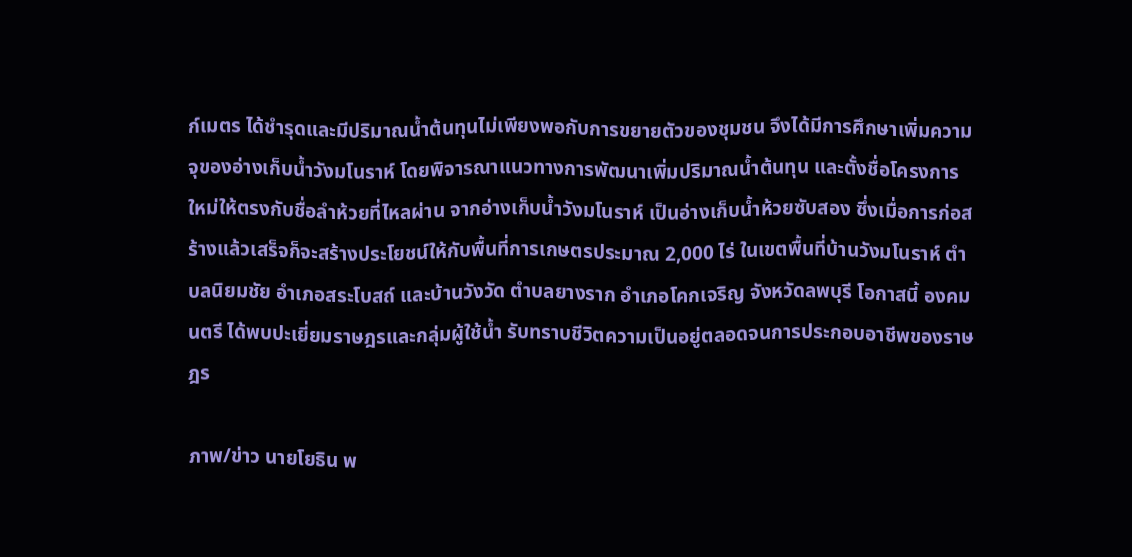ก์เมตร ได้ชำรุดและมีปริมาณน้ำต้นทุนไม่เพียงพอกับการขยายตัวของชุมชน จึงได้มีการศึกษาเพิ่มความจุของอ่างเก็บน้ำวังมโนราห์ โดยพิจารณาแนวทางการพัฒนาเพิ่มปริมาณน้ำต้นทุน และตั้งชื่อโครงการใหม่ให้ตรงกับชื่อลำห้วยที่ไหลผ่าน จากอ่างเก็บน้ำวังมโนราห์ เป็นอ่างเก็บน้ำห้วยซับสอง ซึ่งเมื่อการก่อสร้างแล้วเสร็จก็จะสร้างประโยชน์ให้กับพื้นที่การเกษตรประมาณ 2,000 ไร่ ในเขตพื้นที่บ้านวังมโนราห์ ตำบลนิยมชัย อำเภอสระโบสถ์ และบ้านวังวัด ตำบลยางราก อำเภอโคกเจริญ จังหวัดลพบุรี โอกาสนี้ องคมนตรี ได้พบปะเยี่ยมราษฎรและกลุ่มผู้ใช้น้ำ รับทราบชีวิตความเป็นอยู่ตลอดจนการประกอบอาชีพของราษฎร

ภาพ/ข่าว นายโยธิน พ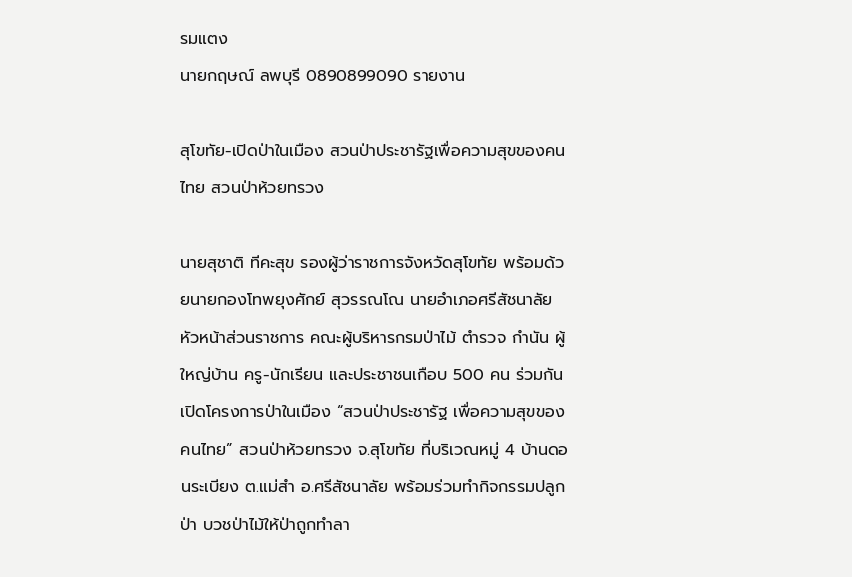รมแตง
นายกฤษณ์ ลพบุรี 0890899090 รายงาน

สุโขทัย-เปิดป่าในเมือง สวนป่าประชารัฐเพื่อความสุขของคนไทย สวนป่าห้วยทรวง

นายสุชาติ ทีคะสุข รองผู้ว่าราชการจังหวัดสุโขทัย พร้อมด้วยนายกองโทพยุงศักย์ สุวรรณโณ นายอำเภอศรีสัชนาลัย หัวหน้าส่วนราชการ คณะผู้บริหารกรมป่าไม้ ตำรวจ กำนัน ผู้ใหญ่บ้าน ครู-นักเรียน และประชาชนเกือบ 500 คน ร่วมกันเปิดโครงการป่าในเมือง “สวนป่าประชารัฐ เพื่อความสุขของคนไทย” สวนป่าห้วยทรวง จ.สุโขทัย ที่บริเวณหมู่ 4 บ้านดอนระเบียง ต.แม่สำ อ.ศรีสัชนาลัย พร้อมร่วมทำกิจกรรมปลูกป่า บวชป่าไม้ให้ป่าถูกทำลา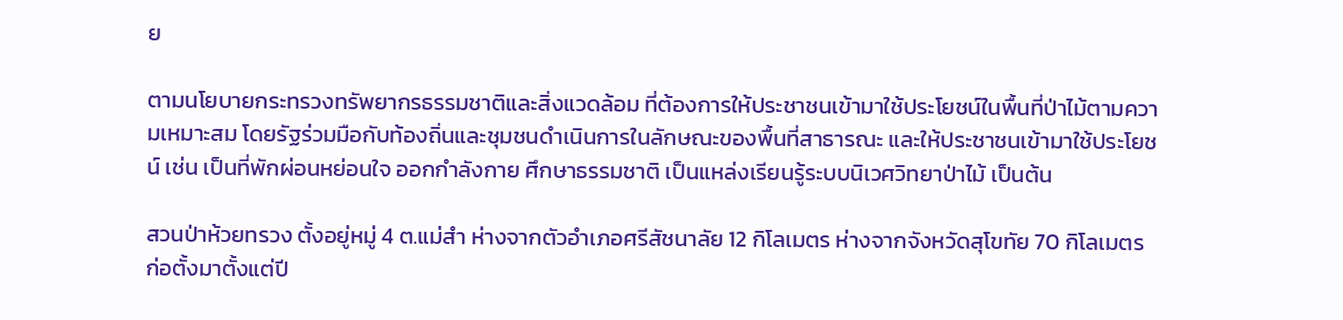ย

ตามนโยบายกระทรวงทรัพยากรธรรมชาติและสิ่งแวดล้อม ที่ต้องการให้ประชาชนเข้ามาใช้ประโยชน์ในพื้นที่ป่าไม้ตามความเหมาะสม โดยรัฐร่วมมือกับท้องถิ่นและชุมชนดำเนินการในลักษณะของพื้นที่สาธารณะ และให้ประชาชนเข้ามาใช้ประโยชน์ เช่น เป็นที่พักผ่อนหย่อนใจ ออกกำลังกาย ศึกษาธรรมชาติ เป็นแหล่งเรียนรู้ระบบนิเวศวิทยาป่าไม้ เป็นต้น

สวนป่าห้วยทรวง ตั้งอยู่หมู่ 4 ต.แม่สำ ห่างจากตัวอำเภอศรีสัชนาลัย 12 กิโลเมตร ห่างจากจังหวัดสุโขทัย 70 กิโลเมตร ก่อตั้งมาตั้งแต่ปี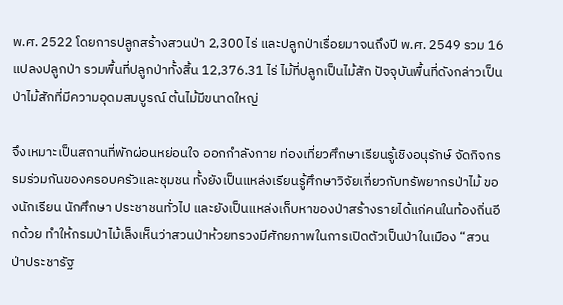พ.ศ. 2522 โดยการปลูกสร้างสวนป่า 2,300 ไร่ และปลูกป่าเรื่อยมาจนถึงปี พ.ศ. 2549 รวม 16 แปลงปลูกป่า รวมพื้นที่ปลูกป่าทั้งสิ้น 12,376.31 ไร่ ไม้ที่ปลูกเป็นไม้สัก ปัจจุบันพื้นที่ดังกล่าวเป็นป่าไม้สักที่มีความอุดมสมบูรณ์ ต้นไม้มีขนาดใหญ่

จึงเหมาะเป็นสถานที่พักผ่อนหย่อนใจ ออกกำลังกาย ท่องเที่ยวศึกษาเรียนรู้เชิงอนุรักษ์ จัดกิจกรรมร่วมกันของครอบครัวและชุมชน ทั้งยังเป็นแหล่งเรียนรู้ศึกษาวิจัยเกี่ยวกับทรัพยากรป่าไม้ ของนักเรียน นักศึกษา ประชาชนทั่วไป และยังเป็นแหล่งเก็บหาของป่าสร้างรายได้แก่คนในท้องถิ่นอีกด้วย ทำให้กรมป่าไม้เล็งเห็นว่าสวนป่าห้วยทรวงมีศักยภาพในการเปิดตัวเป็นป่าในเมือง “สวนป่าประชารัฐ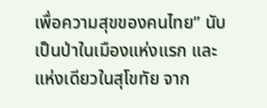เพื่อความสุขของคนไทย” นับเป็นป่าในเมืองแห่งแรก และแห่งเดียวในสุโขทัย จาก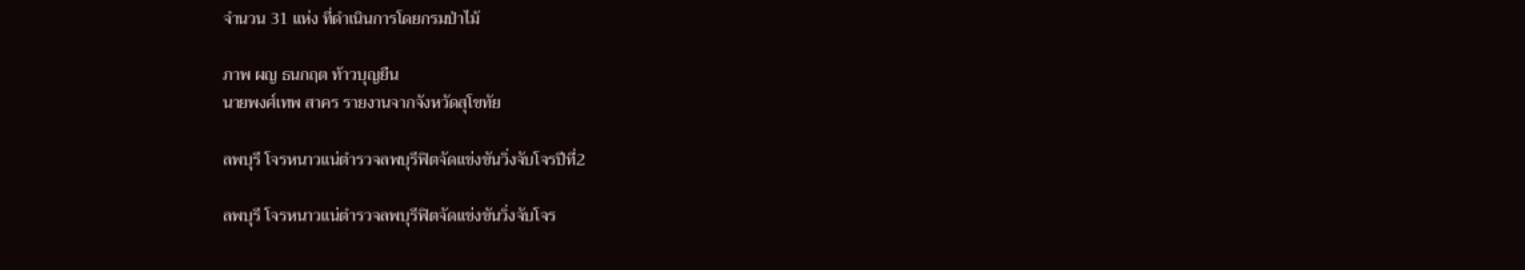จำนวน 31 แห่ง ที่ดำเนินการโดยกรมป่าไม้

ภาพ ผญ ธนกฤต ท้าวบุญยืน
นายพงศ์เทพ สาคร รายงานจากจังหวัดสุโขทัย

ลพบุรี โจรหนาวแน่ตำรวจลพบุรีฟิตจัดแข่งขันวิ่งจับโจรปีที่2

ลพบุรี โจรหนาวแน่ตำรวจลพบุรีฟิตจัดแข่งขันวิ่งจับโจร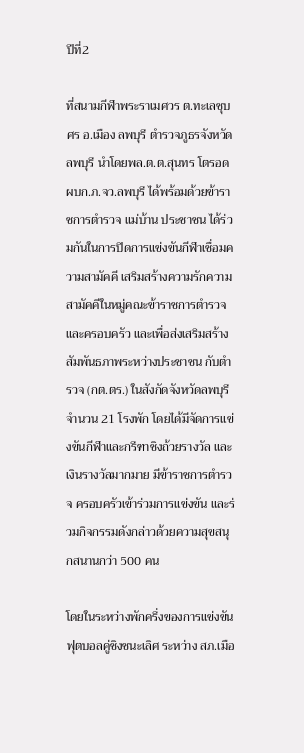ปีที่2

ที่สนามกีฬาพระราเมศวร ต.ทะเลชุบศร อ.เมือง ลพบุรี ตำรวจภูธรจังหวัดลพบุรี นำโดยพล.ต.ต.สุนทร โตรอด ผบก.ภ.จว.ลพบุรี ได้พร้อมด้วยข้าราชการตำรวจ แม่บ้าน ประชาชน ได้ร่วมกันในการปิดการแข่งขันกีฬาเชื่อมความสามัคคี เสริมสร้างความรักความสามัคคีในหมู่คณะข้าราชการตำรวจและครอบครัว และเพื่อส่งเสริมสร้างสัมพันธภาพระหว่างประชาชน กับตำรวจ (กต.ตร.) ในสังกัดจังหวัดลพบุรีจำนวน 21 โรงพัก โดยได้มีจัดการแข่งขันกีฬาและกรีฑาชิงถ้วยรางวัล และเงินรางวัลมากมาย มีข้าราชการตำรวจ ครอบครัวเข้าร่วมการแข่งขัน และร่วมกิจกรรมดังกล่าวด้วยความสุขสนุกสนานกว่า 500 คน

โดยในระหว่างพักครึ่งของการแข่งขันฟุตบอลคู่ชิงชนะเลิศ ระหว่าง สภ.เมือ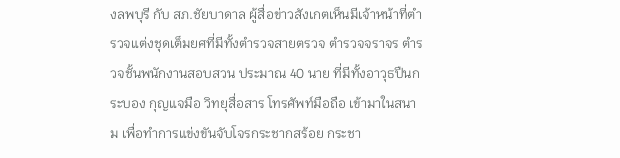งลพบุรี กับ สภ.ชัยบาดาล ผู้สื่อข่าวสังเกตเห็นมีเจ้าหน้าที่ตำรวจแต่งชุดเต็มยศที่มีทั้งตำรวจสายตรวจ ตำรวจจราจร ตำรวจชั้นพนักงานสอบสวน ประมาณ 40 นาย ที่มีทั้งอาวุธปืนกระบอง กุญแจมือ วิทยุสื่อสาร โทรศัพท์มือถือ เข้ามาในสนาม เพื่อทำการแข่งขันจับโจรกระชากสร้อย กระชา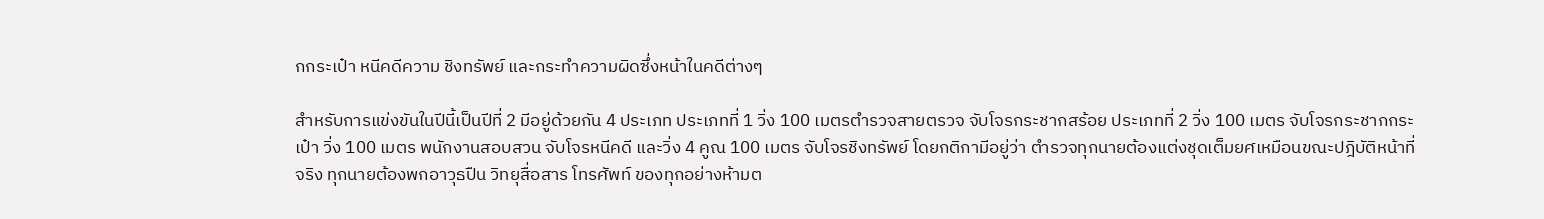กกระเป๋า หนีคดีความ ชิงทรัพย์ และกระทำความผิดซึ่งหน้าในคดีต่างๆ

สำหรับการแข่งขันในปีนี้เป็นปีที่ 2 มีอยู่ด้วยกัน 4 ประเภท ประเภทที่ 1 วิ่ง 100 เมตรตำรวจสายตรวจ จับโจรกระชากสร้อย ประเภทที่ 2 วิ่ง 100 เมตร จับโจรกระชากกระเป๋า วิ่ง 100 เมตร พนักงานสอบสวน จับโจรหนีคดี และวิ่ง 4 คูณ 100 เมตร จับโจรชิงทรัพย์ โดยกติกามีอยู่ว่า ตำรวจทุกนายต้องแต่งชุดเต็มยศเหมือนขณะปฎิบัติหน้าที่จริง ทุกนายต้องพกอาวุธปืน วิทยุสื่อสาร โทรศัพท์ ของทุกอย่างห้ามต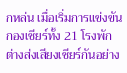กหล่น เมื่อเริ่มการแข่งขันกองเชียร์ทั้ง 21 โรงพัก ต่างส่งเสียงเชียร์กันอย่าง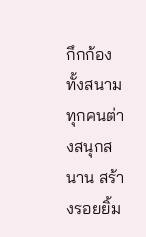กึกก้องทั้งสนาม ทุกคนต่างสนุกสนาน สร้างรอยยิ้ม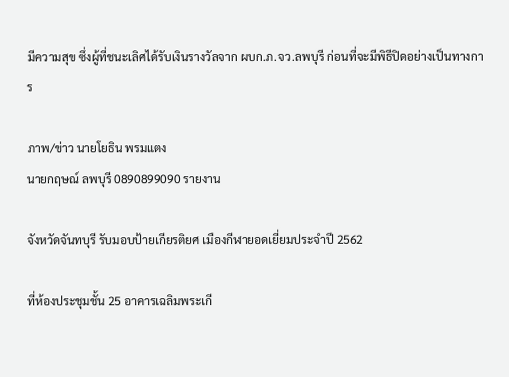มีความสุข ซึ่งผู้ที่ชนะเลิศได้รับเงินรางวัลจาก ผบก.ภ.จว.ลพบุรี ก่อนที่จะมีพิธีปิดอย่างเป็นทางการ

ภาพ/ข่าว นายโยธิน พรมแตง
นายกฤษณ์ ลพบุรี 0890899090 รายงาน

จังหวัดจันทบุรี รับมอบป้ายเกียรติยศ เมืองกีฬายอดเยี่ยมประจำปี 2562

ที่ห้องประชุมชั้น 25 อาคารเฉลิมพระเกี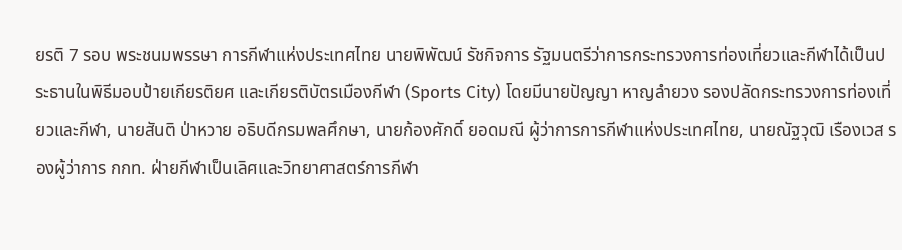ยรติ 7 รอบ พระชนมพรรษา การกีฬาแห่งประเทศไทย นายพิพัฒน์ รัชกิจการ รัฐมนตรีว่าการกระทรวงการท่องเที่ยวและกีฬาได้เป็นประธานในพิธีมอบป้ายเกียรติยศ และเกียรติบัตรเมืองกีฬา (Sports City) โดยมีนายปัญญา หาญลำยวง รองปลัดกระทรวงการท่องเที่ยวและกีฬา, นายสันติ ป่าหวาย อธิบดีกรมพลศึกษา, นายก้องศักดิ์ ยอดมณี ผู้ว่าการการกีฬาแห่งประเทศไทย, นายณัฐวุฒิ เรืองเวส รองผู้ว่าการ กกท. ฝ่ายกีฬาเป็นเลิศและวิทยาศาสตร์การกีฬา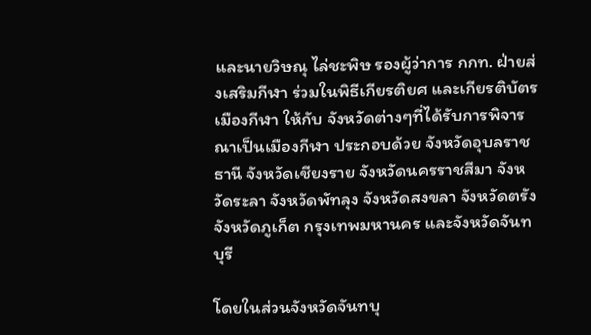และนายวิษณุ ไล่ชะพิษ รองผู้ว่าการ กกท. ฝ่ายส่งเสริมกีฬา ร่วมในพิธีเกียรติยศ และเกียรติบัตรเมืองกีฬา ให้กับ จังหวัดต่างๆที่ได้รับการพิจารณาเป็นเมืองกีฬา ประกอบด้วย จังหวัดอุบลราชธานี จังหวัดเชียงราย จังหวัดนครราชสีมา จังหวัดระลา จังหวัดพัทลุง จังหวัดสงขลา จังหวัดตรัง จังหวัดภูเก็ต กรุงเทพมหานคร และจังหวัดจันทบุรี

โดยในส่วนจังหวัดจันทบุ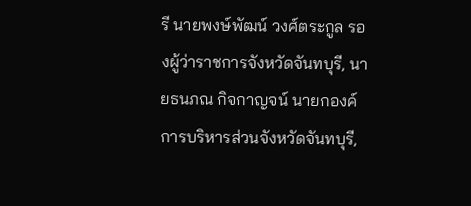รี นายพงษ์พัฒน์ วงศ์ตระกูล รองผู้ว่าราชการจังหวัดจันทบุรี, นายธนภณ กิจกาญจน์ นายกองค์การบริหารส่วนจังหวัดจันทบุรี,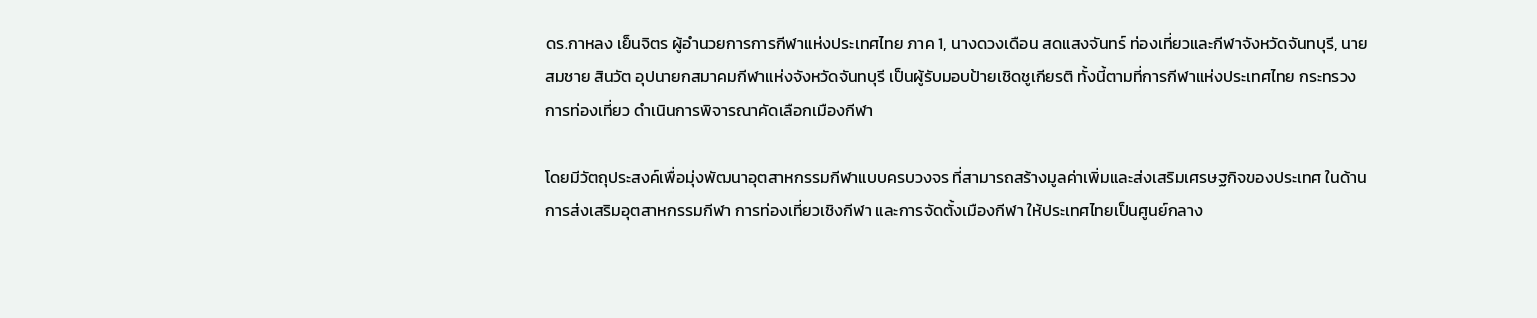ดร.กาหลง เย็นจิตร ผู้อำนวยการการกีฬาแห่งประเทศไทย ภาค 1, นางดวงเดือน สดแสงจันทร์ ท่องเที่ยวและกีฬาจังหวัดจันทบุรี, นายสมชาย สินวัต อุปนายกสมาคมกีฬาแห่งจังหวัดจันทบุรี เป็นผู้รับมอบป้ายเชิดชูเกียรติ ทั้งนี้ตามที่การกีฬาแห่งประเทศไทย กระทรวงการท่องเที่ยว ดำเนินการพิจารณาคัดเลือกเมืองกีฬา

โดยมีวัตถุประสงค์เพื่อมุ่งพัฒนาอุตสาหกรรมกีฬาแบบครบวงจร ที่สามารถสร้างมูลค่าเพิ่มและส่งเสริมเศรษฐกิจของประเทศ ในด้านการส่งเสริมอุตสาหกรรมกีฬา การท่องเที่ยวเชิงกีฬา และการจัดตั้งเมืองกีฬา ให้ประเทศไทยเป็นศูนย์กลาง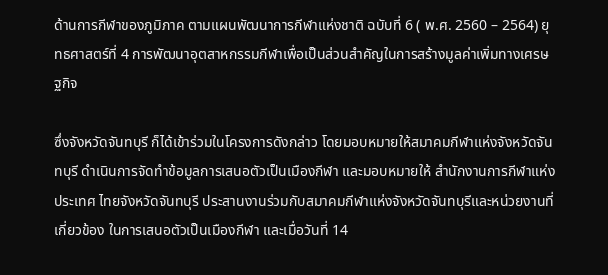ด้านการกีฬาของภูมิภาค ตามแผนพัฒนาการกีฬาแห่งชาติ ฉบับที่ 6 ( พ.ศ. 2560 – 2564) ยุทธศาสตร์ที่ 4 การพัฒนาอุตสาหกรรมกีฬาเพื่อเป็นส่วนสำคัญในการสร้างมูลค่าเพิ่มทางเศรษฐกิจ

ซึ่งจังหวัดจันทบุรี ก็ได้เข้าร่วมในโครงการดังกล่าว โดยมอบหมายให้สมาคมกีฬาแห่งจังหวัดจันทบุรี ดำเนินการจัดทำข้อมูลการเสนอตัวเป็นเมืองกีฬา และมอบหมายให้ สำนักงานการกีฬาแห่งประเทศ ไทยจังหวัดจันทบุรี ประสานงานร่วมกับสมาคมกีฬาแห่งจังหวัดจันทบุรีและหน่วยงานที่เกี่ยวข้อง ในการเสนอตัวเป็นเมืองกีฬา และเมื่อวันที่ 14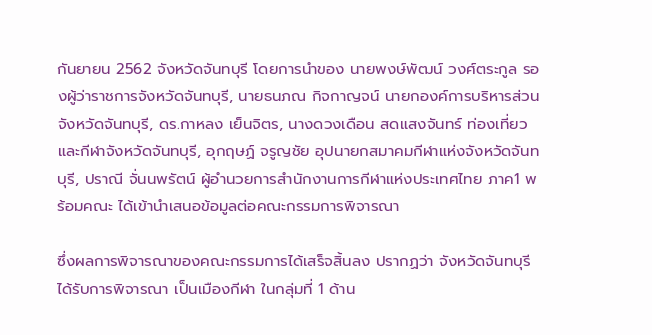กันยายน 2562 จังหวัดจันทบุรี โดยการนำของ นายพงษ์พัฒน์ วงศ์ตระกูล รองผู้ว่าราชการจังหวัดจันทบุรี, นายธนภณ กิจกาญจน์ นายกองค์การบริหารส่วนจังหวัดจันทบุรี, ดร.กาหลง เย็นจิตร, นางดวงเดือน สดแสงจันทร์ ท่องเที่ยวและกีฬาจังหวัดจันทบุรี, อุกฤษฏ์ จรูญชัย อุปนายกสมาคมกีฬาแห่งจังหวัดจันทบุรี, ปราณี จั่นนพรัตน์ ผู้อำนวยการสำนักงานการกีฬาแห่งประเทศไทย ภาค1 พร้อมคณะ ได้เข้านำเสนอข้อมูลต่อคณะกรรมการพิจารณา

ซึ่งผลการพิจารณาของคณะกรรมการได้เสร็จสิ้นลง ปรากฏว่า จังหวัดจันทบุรี ได้รับการพิจารณา เป็นเมืองกีฬา ในกลุ่มที่ 1 ด้าน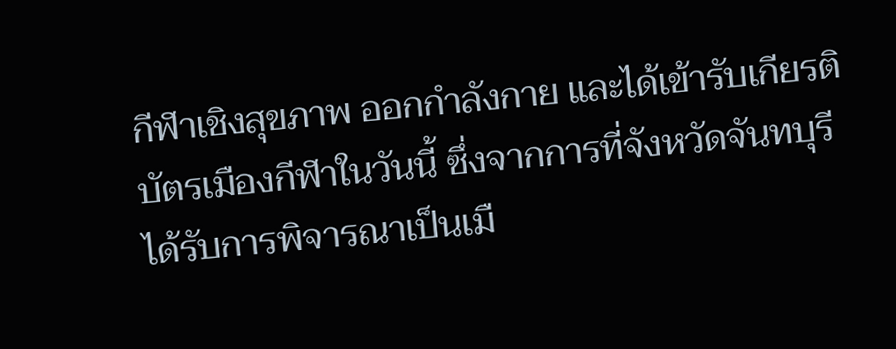กีฬาเชิงสุขภาพ ออกกำลังกาย และได้เข้ารับเกียรติบัตรเมืองกีฬาในวันนี้ ซึ่งจากการที่จังหวัดจันทบุรี ได้รับการพิจารณาเป็นเมื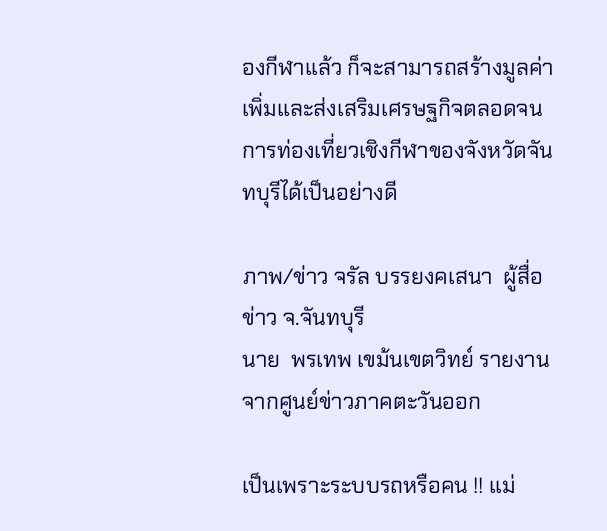องกีฬาแล้ว ก็จะสามารถสร้างมูลค่าเพิ่มและส่งเสริมเศรษฐกิจตลอดจนการท่องเที่ยวเชิงกีฬาของจังหวัดจันทบุรีได้เป็นอย่างดี

ภาพ/ข่าว จรัล บรรยงคเสนา  ผู้สื่อข่าว จ.จันทบุรี
นาย  พรเทพ เขม้นเขตวิทย์ รายงานจากศูนย์ข่าวภาคตะวันออก

เป็นเพราะระบบรถหรือคน !! แม่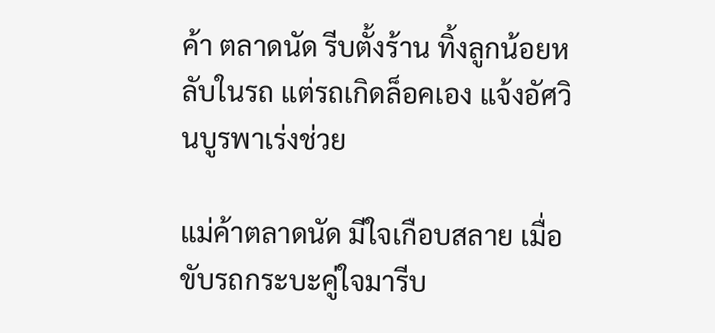ค้า ตลาดนัด รีบตั้งร้าน ทิ้งลูกน้อยหลับในรถ แต่รถเกิดล็อคเอง แจ้งอัศวินบูรพาเร่งช่วย

แม่ค้าตลาดนัด มีใจเกือบสลาย เมื่อขับรถกระบะคู่ใจมารีบ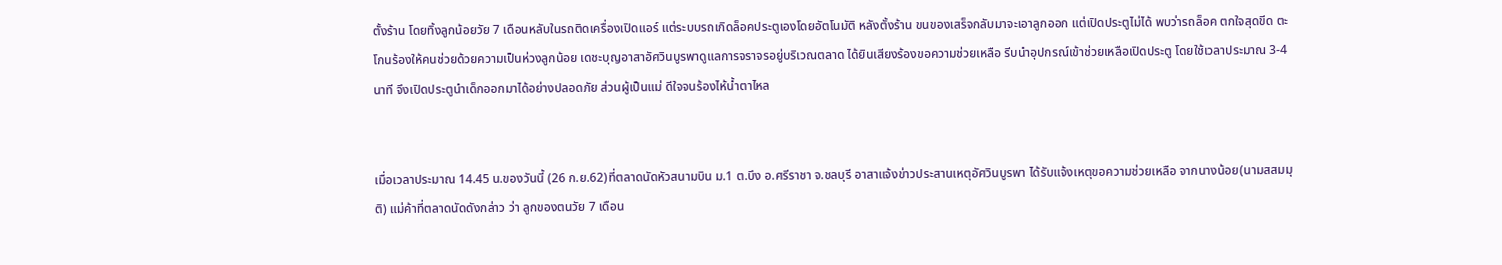ตั้งร้าน โดยทิ้งลูกน้อยวัย 7 เดือนหลับในรถติดเครื่องเปิดแอร์ แต่ระบบรถเกิดล็อคประตูเองโดยอัตโนมัติ หลังตั้งร้าน ขนของเสร็จกลับมาจะเอาลูกออก แต่เปิดประตูไม่ได้ พบว่ารถล็อค ตกใจสุดขีด ตะโกนร้องให้คนช่วยด้วยความเป็นห่วงลูกน้อย เดชะบุญอาสาอัศวินบูรพาดูแลการจราจรอยู่บริเวณตลาด ได้ยินเสียงร้องขอความช่วยเหลือ รีบนำอุปกรณ์เข้าช่วยเหลือเปิดประตู โดยใช้เวลาประมาณ 3-4 นาที จึงเปิดประตูนำเด็กออกมาได้อย่างปลอดภัย ส่วนผู้เป็นแม่ ดีใจจนร้องไห้น้ำตาไหล


เมื่อเวลาประมาณ 14.45 น.ของวันนี้ (26 ก.ย.62)ที่ตลาดนัดหัวสนามบิน ม.1 ต.บึง อ.ศรีราชา จ.ชลบุรี อาสาแจ้งข่าวประสานเหตุอัศวินบูรพา ได้รับแจ้งเหตุขอความช่วยเหลือ จากนางน้อย(นามสสมมุติ) แม่ค้าที่ตลาดนัดดังกล่าว ว่า ลูกของตนวัย 7 เดือน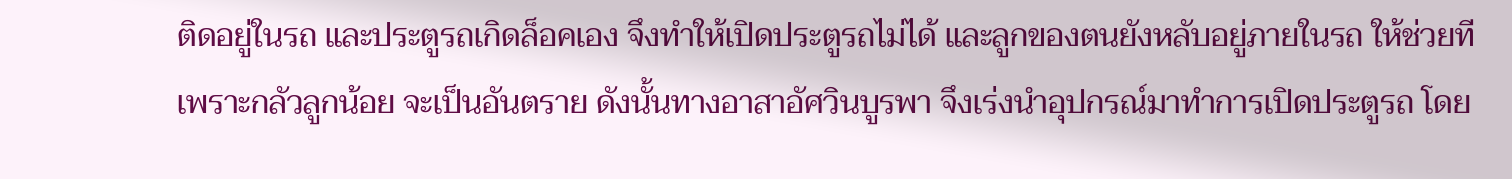ติดอยู่ในรถ และประตูรถเกิดล็อคเอง จึงทำให้เปิดประตูรถไม่ได้ และลูกของตนยังหลับอยู่ภายในรถ ให้ช่วยที เพราะกลัวลูกน้อย จะเป็นอันตราย ดังนั้นทางอาสาอัศวินบูรพา จึงเร่งนำอุปกรณ์มาทำการเปิดประตูรถ โดย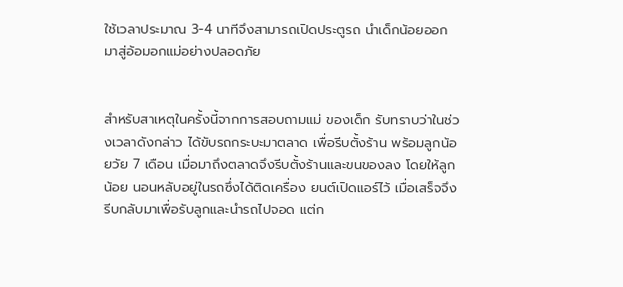ใช้เวลาประมาณ 3-4 นาทีจึงสามารถเปิดประตูรถ นำเด็กน้อยออกมาสู่อ้อมอกแม่อย่างปลอดภัย


สำหรับสาเหตุในครั้งนี้จากการสอบถามแม่ ของเด็ก รับทราบว่าในช่วงเวลาดังกล่าว ได้ขับรถกระบะมาตลาด เพื่อรีบตั้งร้าน พร้อมลูกน้อยวัย 7 เดือน เมื่อมาถึงตลาดจึงรีบตั้งร้านและขนของลง โดยให้ลูกน้อย นอนหลับอยู่ในรถซึ่งได้ติดเครื่อง ยนต์เปิดแอร์ไว้ เมื่อเสร็จจึงรีบกลับมาเพื่อรับลูกและนำรถไปจอด แต่ก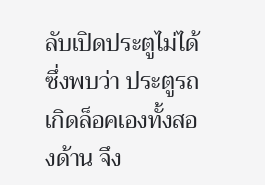ลับเปิดประตูไม่ได้ ซึ่งพบว่า ประตูรถเกิดล็อคเองทั้งสองด้าน จึง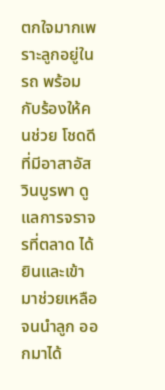ตกใจมากเพราะลูกอยู่ในรถ พร้อมกับร้องให้คนช่วย โชดดีที่มีอาสาอัสวินบูรพา ดูแลการจราจรที่ตลาด ได้ยินและเข้ามาช่วยเหลือ จนนำลูก ออกมาได้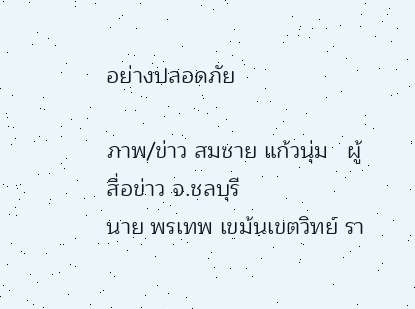อย่างปลอดภัย

ภาพ/ข่าว สมชาย แก้วนุ่ม   ผู้สื่อข่าว จ.ชลบุรี
นาย พรเทพ เขม้นเขตวิทย์ รา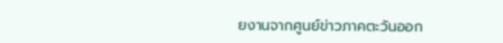ยงานจากศูนย์ข่าวภาคตะวันออก